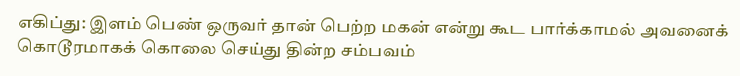எகிப்து: இளம் பெண் ஒருவர் தான் பெற்ற மகன் என்று கூட பார்க்காமல் அவனைக் கொடூரமாகக் கொலை செய்து தின்ற சம்பவம்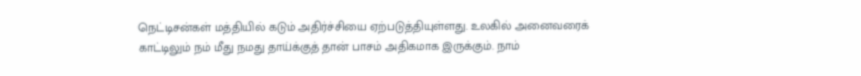நெட்டிசன்கள் மத்தியில் கடும் அதிர்ச்சியை ஏற்படுத்தியுள்ளது. உலகில் அனைவரைக் காட்டிலும் நம் மீது நமது தாய்க்குத் தான் பாசம் அதிகமாக இருக்கும். நாம்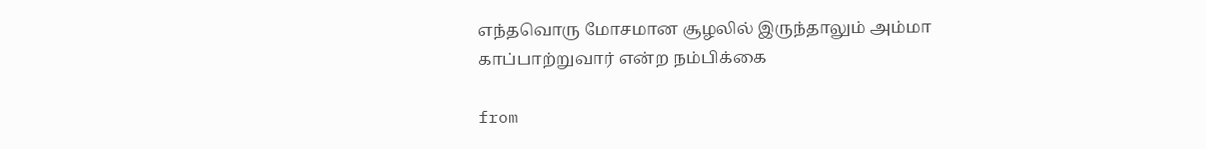எந்தவொரு மோசமான சூழலில் இருந்தாலும் அம்மா காப்பாற்றுவார் என்ற நம்பிக்கை

from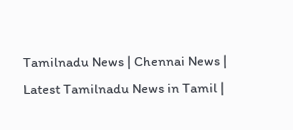Tamilnadu News | Chennai News | Latest Tamilnadu News in Tamil |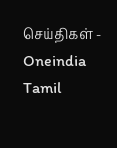செய்திகள் - Oneindia Tamil